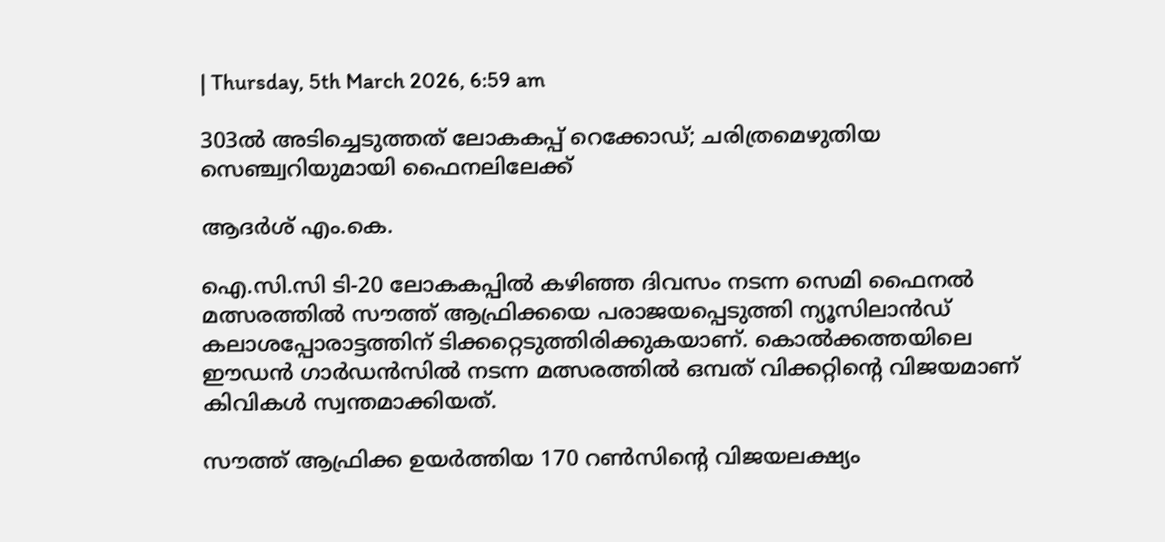| Thursday, 5th March 2026, 6:59 am

303ല്‍ അടിച്ചെടുത്തത് ലോകകപ്പ് റെക്കോഡ്; ചരിത്രമെഴുതിയ സെഞ്ച്വറിയുമായി ഫൈനലിലേക്ക്

ആദര്‍ശ് എം.കെ.

ഐ.സി.സി ടി-20 ലോകകപ്പില്‍ കഴിഞ്ഞ ദിവസം നടന്ന സെമി ഫൈനല്‍ മത്സരത്തില്‍ സൗത്ത് ആഫ്രിക്കയെ പരാജയപ്പെടുത്തി ന്യൂസിലാന്‍ഡ് കലാശപ്പോരാട്ടത്തിന് ടിക്കറ്റെടുത്തിരിക്കുകയാണ്. കൊല്‍ക്കത്തയിലെ ഈഡന്‍ ഗാര്‍ഡന്‍സില്‍ നടന്ന മത്സരത്തില്‍ ഒമ്പത് വിക്കറ്റിന്റെ വിജയമാണ് കിവികള്‍ സ്വന്തമാക്കിയത്.

സൗത്ത് ആഫ്രിക്ക ഉയര്‍ത്തിയ 170 റണ്‍സിന്റെ വിജയലക്ഷ്യം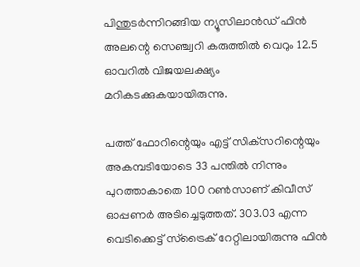പിന്തുടര്‍ന്നിറങ്ങിയ ന്യൂസിലാന്‍ഡ് ഫിന്‍ അലന്റെ സെഞ്ച്വറി കരുത്തില്‍ വെറും 12.5 ഓവറില്‍ വിജയലക്ഷ്യം മറികടക്കുകയായിരുന്നു.

പത്ത് ഫോറിന്റെയും എട്ട് സിക്‌സറിന്റെയും അകമ്പടിയോടെ 33 പന്തില്‍ നിന്നും പുറത്താകാതെ 100 റണ്‍സാണ് കിവീസ് ഓപ്പണര്‍ അടിച്ചെടുത്തത്. 303.03 എന്ന വെടിക്കെട്ട് സ്‌ട്രൈക് റേറ്റിലായിരുന്നു ഫിന്‍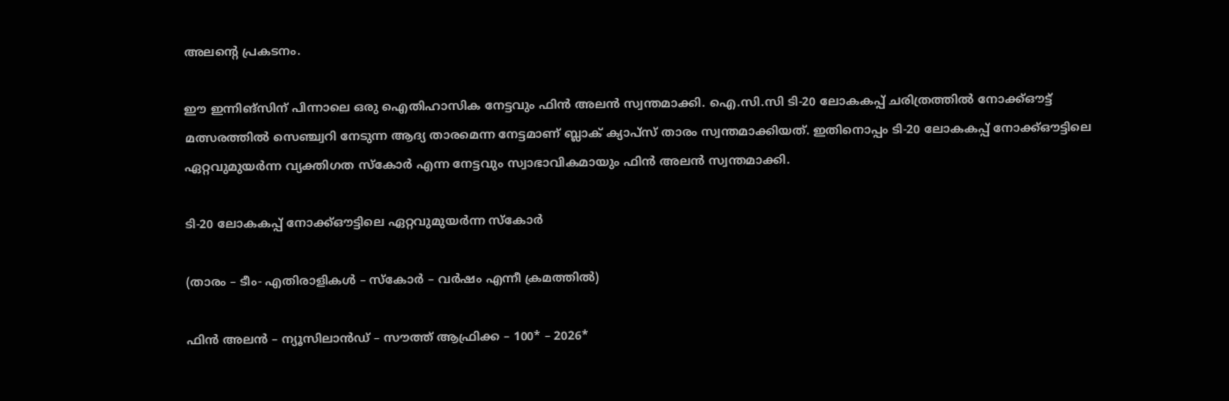അലന്റെ പ്രകടനം.

ഈ ഇന്നിങ്‌സിന് പിന്നാലെ ഒരു ഐതിഹാസിക നേട്ടവും ഫിന്‍ അലന്‍ സ്വന്തമാക്കി. ഐ.സി.സി ടി-20 ലോകകപ്പ് ചരിത്രത്തില്‍ നോക്ക്ഔട്ട് മത്സരത്തില്‍ സെഞ്ച്വറി നേടുന്ന ആദ്യ താരമെന്ന നേട്ടമാണ് ബ്ലാക് ക്യാപ്‌സ് താരം സ്വന്തമാക്കിയത്. ഇതിനൊപ്പം ടി-20 ലോകകപ്പ് നോക്ക്ഔട്ടിലെ ഏറ്റവുമുയര്‍ന്ന വ്യക്തിഗത സ്‌കോര്‍ എന്ന നേട്ടവും സ്വാഭാവികമായും ഫിന്‍ അലന്‍ സ്വന്തമാക്കി.

ടി-20 ലോകകപ്പ് നോക്ക്ഔട്ടിലെ ഏറ്റവുമുയര്‍ന്ന സ്‌കോര്‍

(താരം – ടീം- എതിരാളികള്‍ – സ്‌കോര്‍ – വര്‍ഷം എന്നീ ക്രമത്തില്‍)

ഫിന്‍ അലന്‍ – ന്യൂസിലാന്‍ഡ് – സൗത്ത് ആഫ്രിക്ക – 100* – 2026*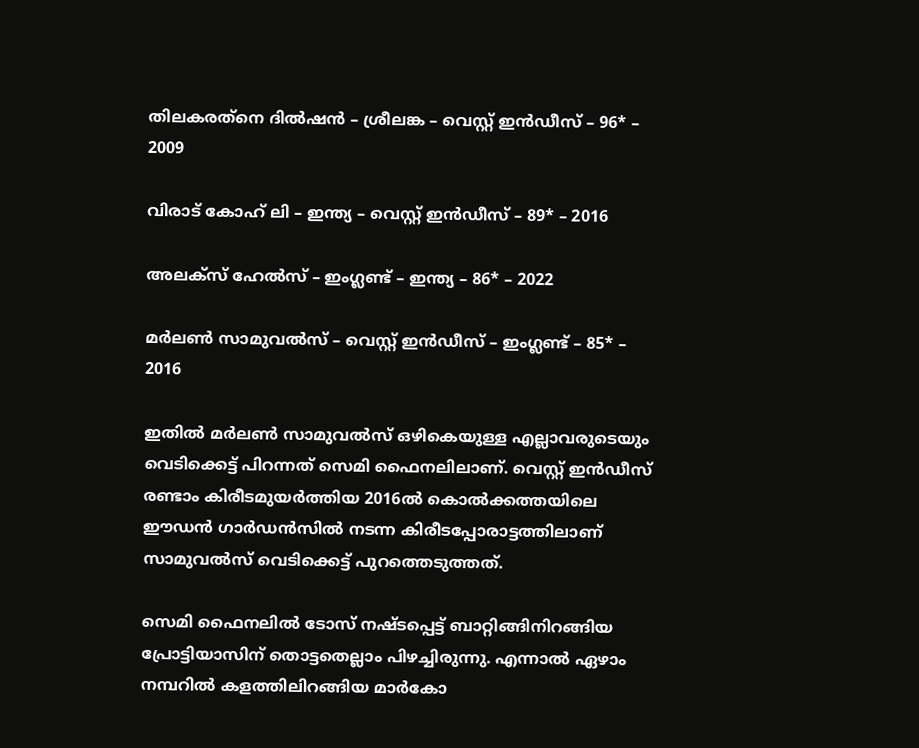തിലകരത്‌നെ ദില്‍ഷന്‍ – ശ്രീലങ്ക – വെസ്റ്റ് ഇന്‍ഡീസ് – 96* – 2009

വിരാട് കോഹ് ലി – ഇന്ത്യ – വെസ്റ്റ് ഇന്‍ഡീസ് – 89* – 2016

അലക്‌സ് ഹേല്‍സ് – ഇംഗ്ലണ്ട് – ഇന്ത്യ – 86* – 2022

മര്‍ലണ്‍ സാമുവല്‍സ് – വെസ്റ്റ് ഇന്‍ഡീസ് – ഇംഗ്ലണ്ട് – 85* – 2016

ഇതില്‍ മര്‍ലണ്‍ സാമുവല്‍സ് ഒഴികെയുള്ള എല്ലാവരുടെയും വെടിക്കെട്ട് പിറന്നത് സെമി ഫൈനലിലാണ്. വെസ്റ്റ് ഇന്‍ഡീസ് രണ്ടാം കിരീടമുയര്‍ത്തിയ 2016ല്‍ കൊല്‍ക്കത്തയിലെ ഈഡന്‍ ഗാര്‍ഡന്‍സില്‍ നടന്ന കിരീടപ്പോരാട്ടത്തിലാണ് സാമുവല്‍സ് വെടിക്കെട്ട് പുറത്തെടുത്തത്.

സെമി ഫൈനലില്‍ ടോസ് നഷ്ടപ്പെട്ട് ബാറ്റിങ്ങിനിറങ്ങിയ പ്രോട്ടിയാസിന് തൊട്ടതെല്ലാം പിഴച്ചിരുന്നു. എന്നാല്‍ ഏഴാം നമ്പറില്‍ കളത്തിലിറങ്ങിയ മാര്‍കോ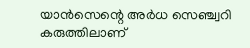യാന്‍സെന്റെ അര്‍ധ സെഞ്ച്വറി കരുത്തിലാണ്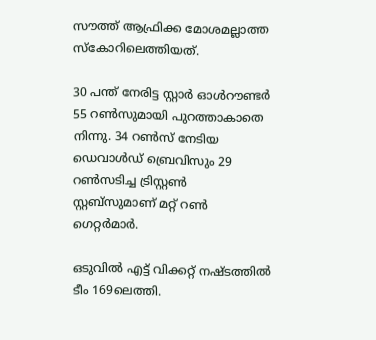സൗത്ത് ആഫ്രിക്ക മോശമല്ലാത്ത സ്‌കോറിലെത്തിയത്.

30 പന്ത് നേരിട്ട സ്റ്റാര്‍ ഓള്‍റൗണ്ടര്‍ 55 റണ്‍സുമായി പുറത്താകാതെ നിന്നു. 34 റണ്‍സ് നേടിയ ഡെവാള്‍ഡ് ബ്രെവിസും 29 റണ്‍സടിച്ച ട്രിസ്റ്റണ്‍ സ്റ്റബ്‌സുമാണ് മറ്റ് റണ്‍ ഗെറ്റര്‍മാര്‍.

ഒടുവില്‍ എട്ട് വിക്കറ്റ് നഷ്ടത്തില്‍ ടീം 169ലെത്തി.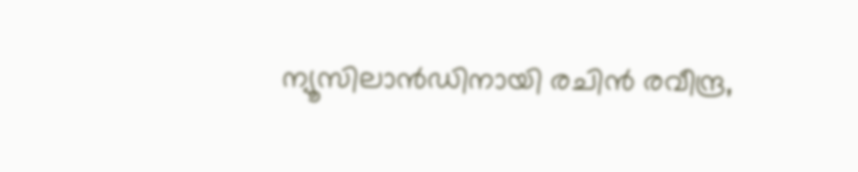ന്യൂസിലാന്‍ഡിനായി രചിന്‍ രവീന്ദ്ര,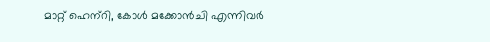മാറ്റ് ഹെന്‌റി, കോള്‍ മക്കോന്‍ചി എന്നിവര്‍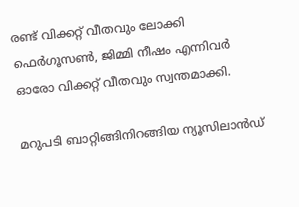രണ്ട് വിക്കറ്റ് വീതവും ലോക്കി ഫെര്‍ഗൂസണ്‍, ജിമ്മി നീഷം എന്നിവര്‍ ഓരോ വിക്കറ്റ് വീതവും സ്വന്തമാക്കി.

മറുപടി ബാറ്റിങ്ങിനിറങ്ങിയ ന്യൂസിലാന്‍ഡ്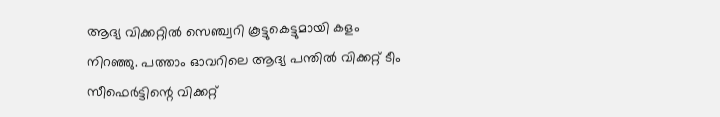ആദ്യ വിക്കറ്റില്‍ സെഞ്ച്വറി കൂട്ടുകെട്ടുമായി കളം നിറഞ്ഞു. പത്താം ഓവറിലെ ആദ്യ പന്തില്‍ വിക്കറ്റ് ടീം സീഫെര്‍ട്ടിന്റെ വിക്കറ്റ്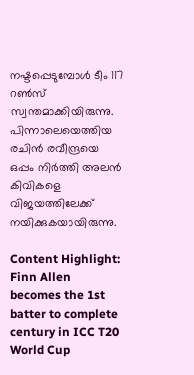നഷ്ടപ്പെടുമ്പോള്‍ ടീം 117 റണ്‍സ് സ്വന്തമാക്കിയിരുന്നു. പിന്നാലെയെത്തിയ രചിന്‍ രവീന്ദ്രയെ ഒപ്പം നിര്‍ത്തി അലന്‍ കിവികളെ വിജയത്തിലേക്ക് നയിക്കുകയായിരുന്നു.

Content Highlight: Finn Allen becomes the 1st batter to complete century in ICC T20 World Cup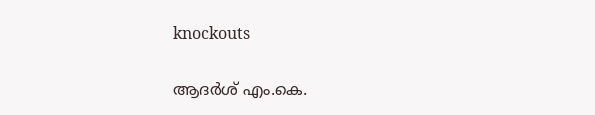knockouts

ആദര്‍ശ് എം.കെ.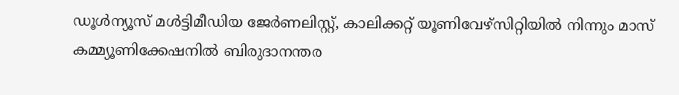ഡൂള്‍ന്യൂസ് മള്‍ട്ടിമീഡിയ ജേര്‍ണലിസ്റ്റ്, കാലിക്കറ്റ് യൂണിവേഴ്സിറ്റിയില്‍ നിന്നും മാസ് കമ്മ്യൂണിക്കേഷനില്‍ ബിരുദാനന്തര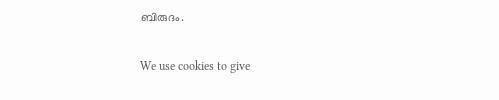ബിരുദം.

We use cookies to give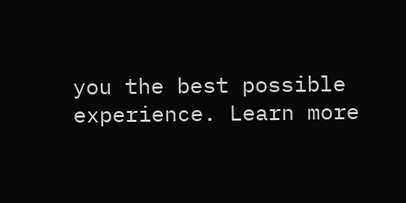you the best possible experience. Learn more